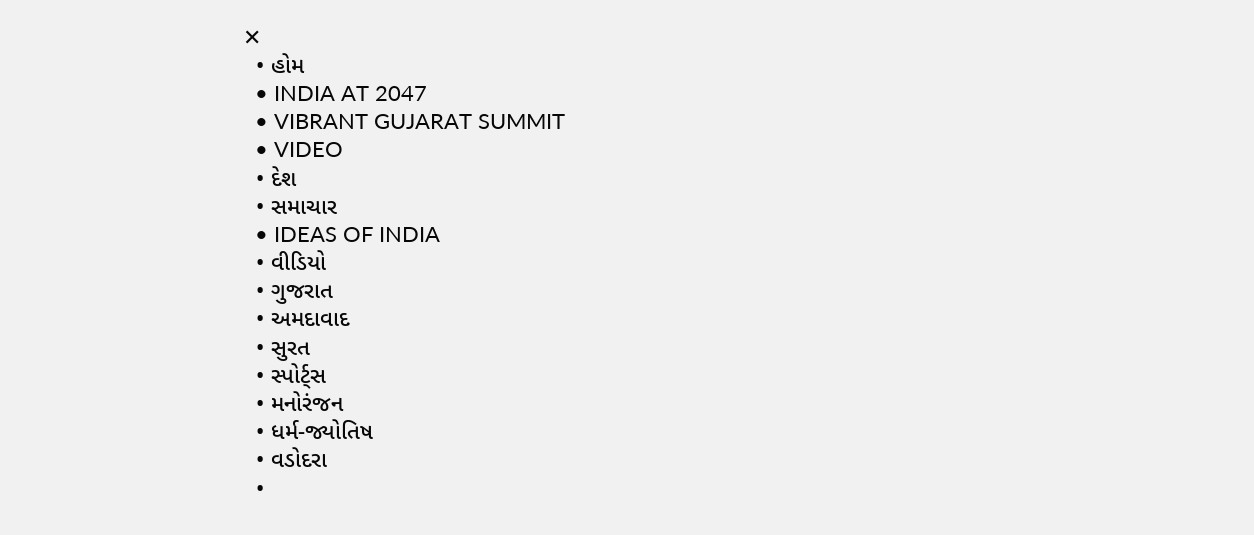✕
  • હોમ
  • INDIA AT 2047
  • VIBRANT GUJARAT SUMMIT
  • VIDEO
  • દેશ
  • સમાચાર
  • IDEAS OF INDIA
  • વીડિયો
  • ગુજરાત
  • અમદાવાદ
  • સુરત
  • સ્પોર્ટ્સ
  • મનોરંજન
  • ધર્મ-જ્યોતિષ
  • વડોદરા
  •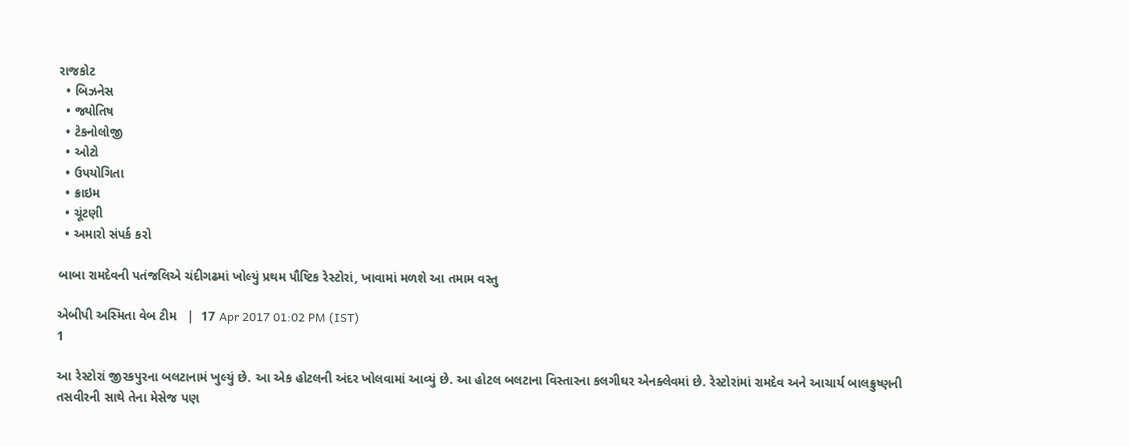રાજકોટ
  • બિઝનેસ
  • જ્યોતિષ
  • ટેકનોલોજી
  • ઓટો
  • ઉપયોગિતા
  • ક્રાઇમ
  • ચૂંટણી
  • અમારો સંપર્ક કરો

બાબા રામદેવની પતંજલિએ ચંદીગઢમાં ખોલ્યું પ્રથમ પૌષ્ટિક રેસ્ટોરાં, ખાવામાં મળશે આ તમામ વસ્તુ

એબીપી અસ્મિતા વેબ ટીમ   |  17 Apr 2017 01:02 PM (IST)
1

આ રેસ્ટોરાં જીરકપુરના બલટાનામં ખુલ્યું છે. આ એક હોટલની અંદર ખોલવામાં આવ્યું છે. આ હોટલ બલટાના વિસ્તારના કલગીઘર એનક્લેવમાં છે. રેસ્ટોરાંમાં રામદેવ અને આચાર્ય બાલક્રુષ્ણની તસવીરની સાથે તેના મેસેજ પણ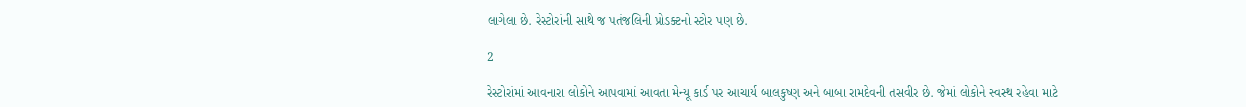લાગેલા છે. રેસ્ટોરાંની સાથે જ પતંજલિની પ્રોડક્ટનો સ્ટોર પણ છે.

2

રેસ્ટોરાંમાં આવનારા લોકોને આપવામાં આવતા મેન્યૂ કાર્ડ પર આચાર્ય બાલકુષ્ણ અને બાબા રામદેવની તસવીર છે. જેમાં લોકોને સ્વસ્થ રહેવા માટે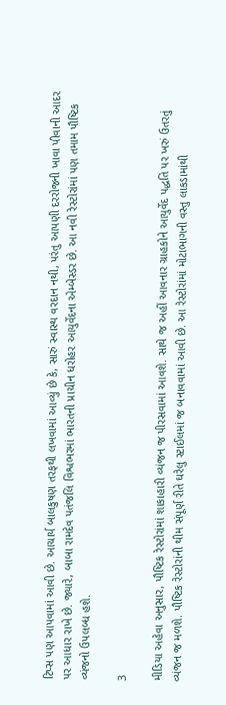ટિપ્સ પણ આપવામાં આવી છે. આચાર્ય બાલકુષણ તરફથી લખવામાં આવ્યું છે કે, સારું સ્વાસ્થ વરદાન નથી, પરંતુ આપણી દરરોજની ખાવા પીવાની આદર પર આધાર રાખે છે. જ્યારે, બાબા રામદેવ પતંજલિ વિશ્વભરમાં ભારતની પ્રાચીન ધરોહર આયુર્વેદના એમ્બેસ્ડર છે. આ નવી રેસ્ટોરાંમાં પણ તમામ પૌષ્ટિક વ્યંજનો ઉપલબ્ધ હશે.

3

મીડિયા અહેવા અનુસાર, પૌષ્ટિક રેસ્ટોરાંમાં શાકાહારી વ્યંજન જ પીરસવામાં આવશે. સાથે જ અહીં આવનાર ગ્રાહકોને આયુર્વેદ પદ્ધતિ પર ખરું ઉતરતું વ્યંજન જ મળશે. પૌષ્ટિક રેસ્ટોરાંની થીમ સંપૂર્ણ રીતે ઘરેલુ સ્ટાઈલમાં જ બનાવવામાં આવી છે. આ રેસ્ટોરાંમાં મોટાભાગની વસ્તુ લાકડામાંથી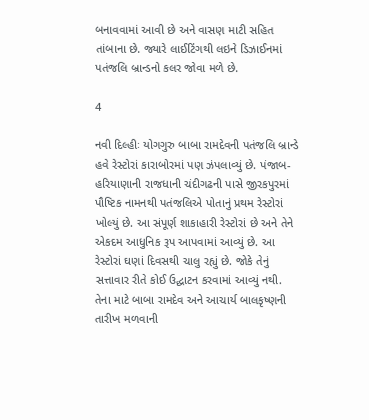બનાવવામાં આવી છે અને વાસણ માટી સહિત તાંબાના છે. જ્યારે લાઈટિંગથી લઇને ડિઝાઈનમાં પતંજલિ બ્રાન્ડનો કલર જોવા મળે છે.

4

નવી દિલ્હીઃ યોગગુરુ બાબા રામદેવની પતંજલિ બ્રાન્ડે હવે રેસ્ટોરાં કારાબોરમાં પણ ઝંપલાવ્યું છે. પંજાબ-હરિયાણાની રાજધાની ચંદીગઢની પાસે જીરકપુરમાં પૌષ્ટિક નામનથી પતંજલિએ પોતાનું પ્રથમ રેસ્ટોરાં ખોલ્યું છે. આ સંપૂર્ણ શાકાહારી રેસ્ટોરાં છે અને તેને એકદમ આધુનિક રૂપ આપવામાં આવ્યું છે. આ રેસ્ટોરાં ઘણાં દિવસથી ચાલુ રહ્યું છે. જોકે તેનું સત્તાવાર રીતે કોઈ ઉદ્ઘાટન કરવામાં આવ્યું નથી. તેના માટે બાબા રામદેવ અને આચાર્ય બાલકૃષ્ણની તારીખ મળવાની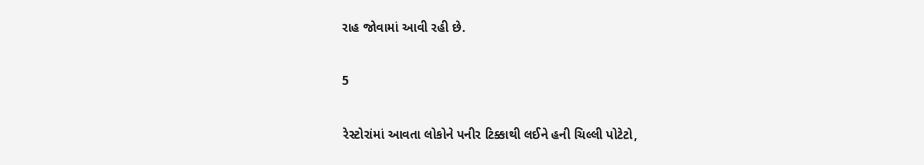રાહ જોવામાં આવી રહી છે.

5

રેસ્ટોરાંમાં આવતા લોકોને પનીર ટિક્કાથી લઈને હની ચિલ્લી પોટેટો,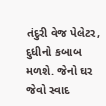તંદુરી વેજ પેલેટર, દુધીનો કબાબ મળશે. જેનો ઘર જેવો સ્વાદ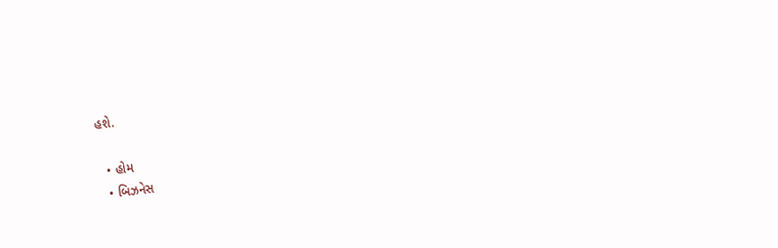હશે.

  • હોમ
  • બિઝનેસ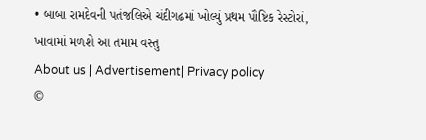• બાબા રામદેવની પતંજલિએ ચંદીગઢમાં ખોલ્યું પ્રથમ પૌષ્ટિક રેસ્ટોરાં, ખાવામાં મળશે આ તમામ વસ્તુ
About us | Advertisement| Privacy policy
©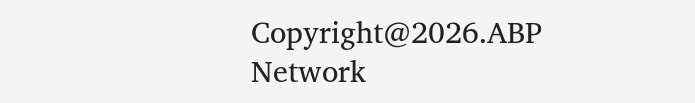Copyright@2026.ABP Network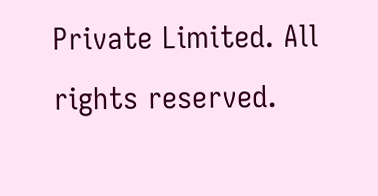Private Limited. All rights reserved.